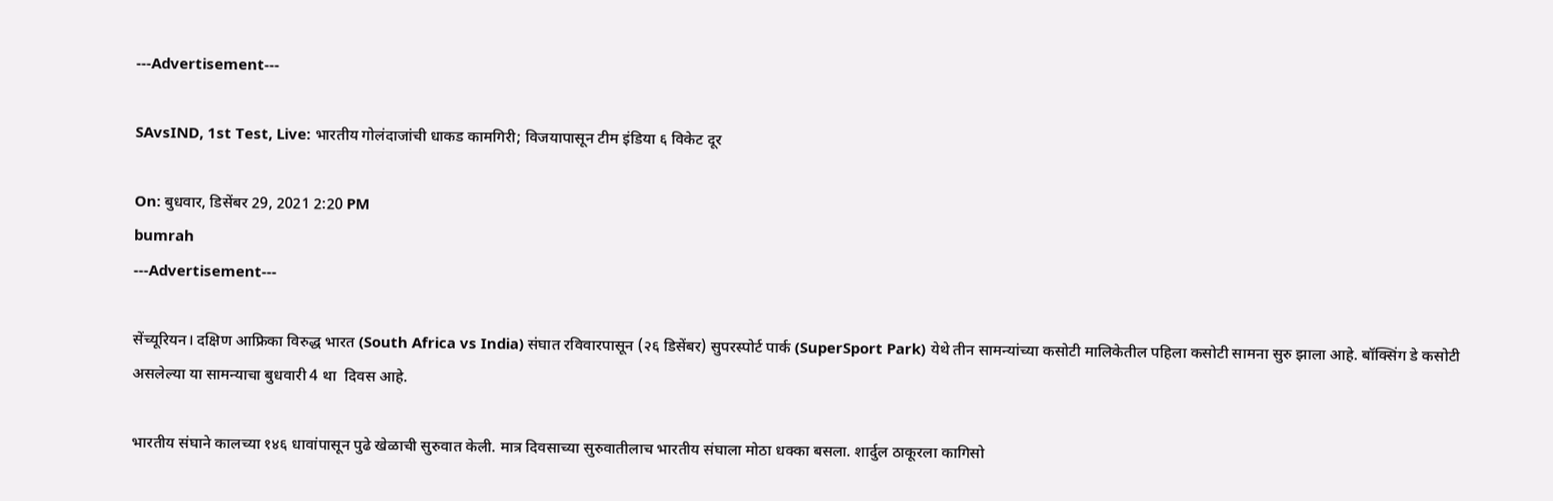---Advertisement---

SAvsIND, 1st Test, Live: भारतीय गोलंदाजांची धाकड कामगिरी; विजयापासून टीम इंडिया ६ विकेट दूर

On: बुधवार, डिसेंबर 29, 2021 2:20 PM
bumrah
---Advertisement---

सेंच्यूरियन। दक्षिण आफ्रिका विरुद्ध भारत (South Africa vs India) संघात रविवारपासून (२६ डिसेंबर) सुपरस्पोर्ट पार्क (SuperSport Park) येथे तीन सामन्यांच्या कसोटी मालिकेतील पहिला कसोटी सामना सुरु झाला आहे. बॉक्सिंग डे कसोटी असलेल्या या सामन्याचा बुधवारी 4 था  दिवस आहे.

भारतीय संघाने कालच्या १४६ धावांपासून पुढे खेळाची सुरुवात केली. मात्र दिवसाच्या सुरुवातीलाच भारतीय संघाला मोठा धक्का बसला. शार्दुल ठाकूरला कागिसो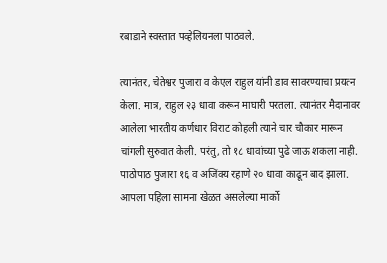रबाडाने स्वस्तात पव्हेलियनला पाठवले.

त्यानंतर, चेतेश्वर पुजारा व केएल राहुल यांनी डाव सावरण्याचा प्रयत्न केला. मात्र, राहुल २३ धावा करून माघारी परतला. त्यानंतर मैदानावर आलेला भारतीय कर्णधार विराट कोहली त्याने चार चौकार मारून चांगली सुरुवात केली. परंतु, तो १८ धावांच्या पुढे जाऊ शकला नाही. पाठोपाठ पुजारा १६ व अजिंक्य रहाणे २० धावा काढून बाद झाला. आपला पहिला सामना खेळत असलेल्या मार्को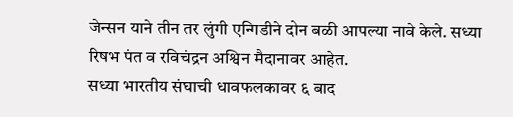जेन्सन याने तीन तर लुंगी एन्गिडीने दोन बळी आपल्या नावे केले. सध्या रिषभ पंत व रविचंद्रन अश्विन मैदानावर आहेत.
सध्या भारतीय संघाची धावफलकावर ६ बाद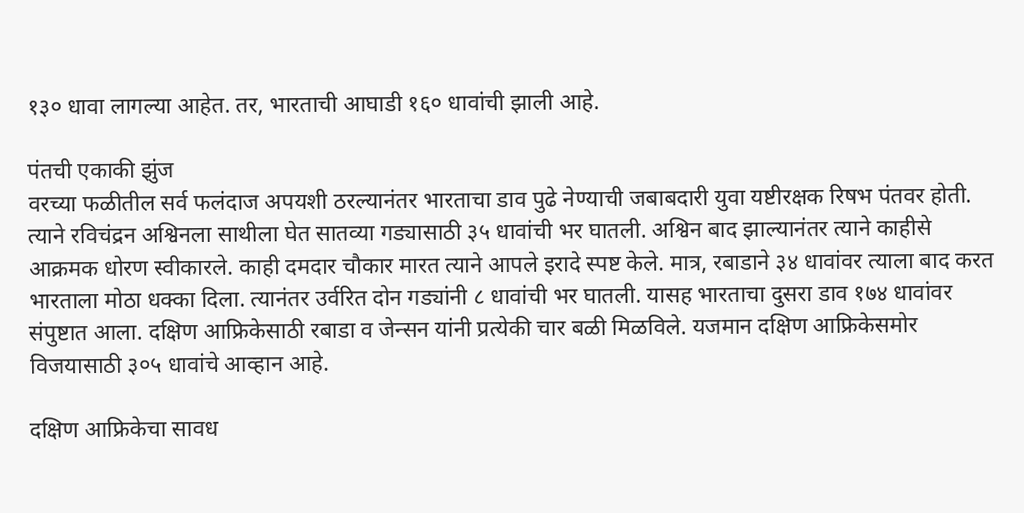१३० धावा लागल्या आहेत. तर, भारताची आघाडी १६० धावांची झाली आहे.

पंतची एकाकी झुंज
वरच्या फळीतील सर्व फलंदाज अपयशी ठरल्यानंतर भारताचा डाव पुढे नेण्याची जबाबदारी युवा यष्टीरक्षक रिषभ पंतवर होती. त्याने रविचंद्रन अश्विनला साथीला घेत सातव्या गड्यासाठी ३५ धावांची भर घातली. अश्विन बाद झाल्यानंतर त्याने काहीसे आक्रमक धोरण स्वीकारले. काही दमदार चौकार मारत त्याने आपले इरादे स्पष्ट केले. मात्र, रबाडाने ३४ धावांवर त्याला बाद करत भारताला मोठा धक्का दिला. त्यानंतर उर्वरित दोन गड्यांनी ८ धावांची भर घातली. यासह भारताचा दुसरा डाव १७४ धावांवर संपुष्टात आला. दक्षिण आफ्रिकेसाठी रबाडा व जेन्सन यांनी प्रत्येकी चार बळी मिळविले. यजमान दक्षिण आफ्रिकेसमोर विजयासाठी ३०५ धावांचे आव्हान आहे.

दक्षिण आफ्रिकेचा सावध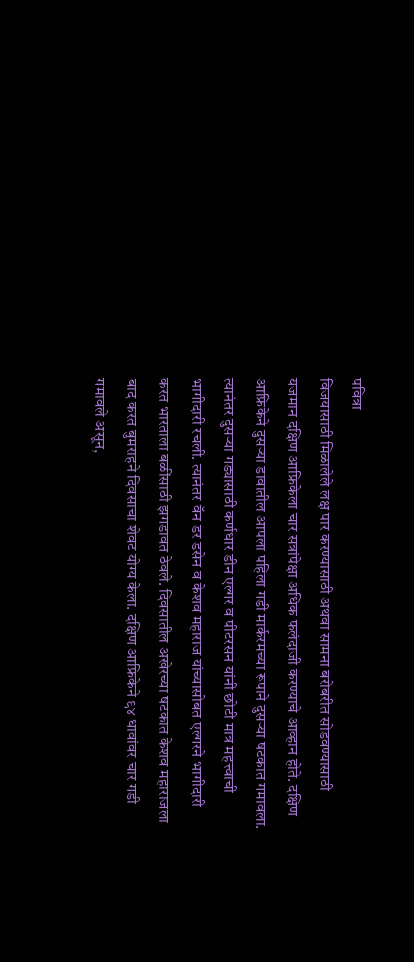पवित्रा
विजयासाठी मिळालेले लक्ष पार करण्यासाठी अथवा सामना बरोबरीत सोडवण्यासाठी यजमान दक्षिण आफ्रिकेला चार सत्रांपेक्षा अधिक फलंदाजी करण्याचे आव्हान होते. दक्षिण आफ्रिकेने दुसऱ्या डावातील आपला पहिला गडी मार्करमच्या रूपाने दुसऱ्या षटकात गमावला. त्यानंतर दुसऱ्या गड्यासाठी कर्णधार डीन एल्गर व पीटरसन यांनी छोटी मात्र महत्त्वाची भागीदारी रचली. त्यानंतर वॅन डर डसेन व केशव महाराज यांच्यासोबत एल्गरने भागीदारी करत भारताला बळींसाठी झगडावत ठेवले. दिवसातील अखेरच्या षटकात केशव महाराजला बाद करत बुमराहने दिवसाचा शेवट योग्य केला. दक्षिण आफ्रिकेने ९४ धावांवर चार गडी गमावले असून,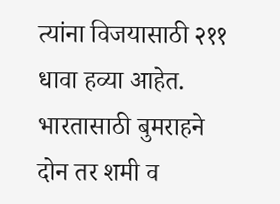त्यांना विजयासाठी २११ धावा हव्या आहेत. भारतासाठी बुमराहने दोन तर शमी व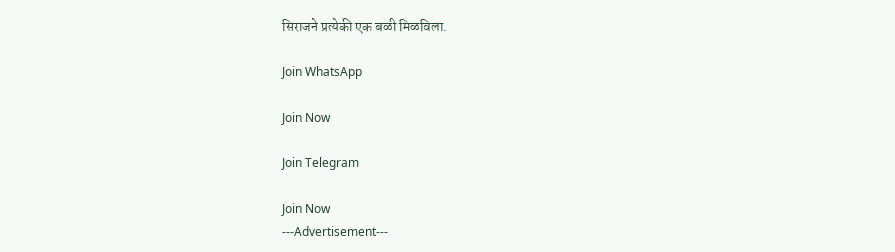सिराजने प्रत्येकी एक बळी मिळविला.

Join WhatsApp

Join Now

Join Telegram

Join Now
---Advertisement---